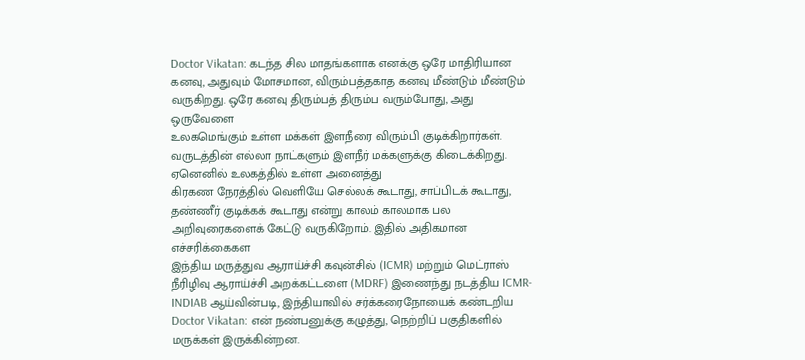Doctor Vikatan: கடந்த சில மாதங்களாக எனக்கு ஒரே மாதிரியான கனவு, அதுவும் மோசமான, விரும்பத்தகாத கனவு மீண்டும் மீண்டும் வருகிறது. ஒரே கனவு திரும்பத் திரும்ப வரும்போது, அது ஒருவேளை
உலகமெங்கும் உள்ள மக்கள் இளநீரை விரும்பி குடிக்கிறார்கள். வருடத்தின் எல்லா நாட்களும் இளநீர் மக்களுக்கு கிடைக்கிறது. ஏனெனில் உலகத்தில் உள்ள அனைத்து
கிரகண நேரத்தில் வெளியே செல்லக் கூடாது, சாப்பிடக் கூடாது, தண்ணீர் குடிக்கக் கூடாது என்று காலம் காலமாக பல அறிவுரைகளைக் கேட்டு வருகிறோம். இதில் அதிகமான எச்சரிக்கைகள
இந்திய மருத்துவ ஆராய்ச்சி கவுன்சில் (ICMR) மற்றும் மெட்ராஸ் நீரிழிவு ஆராய்ச்சி அறக்கட்டளை (MDRF) இணைந்து நடத்திய ICMR-INDIAB ஆய்வின்படி, இந்தியாவில் சர்க்கரைநோயைக் கண்டறிய
Doctor Vikatan: என் நண்பனுக்கு கழுத்து, நெற்றிப் பகுதிகளில் மருக்கள் இருக்கின்றன.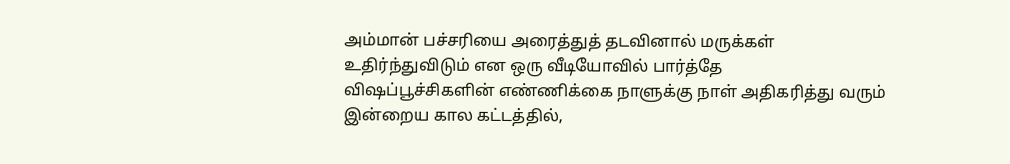அம்மான் பச்சரியை அரைத்துத் தடவினால் மருக்கள் உதிர்ந்துவிடும் என ஒரு வீடியோவில் பார்த்தே
விஷப்பூச்சிகளின் எண்ணிக்கை நாளுக்கு நாள் அதிகரித்து வரும் இன்றைய கால கட்டத்தில்,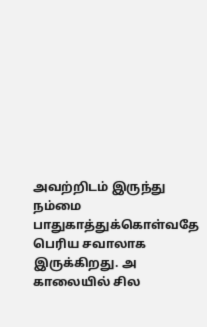அவற்றிடம் இருந்து நம்மை பாதுகாத்துக்கொள்வதே பெரிய சவாலாக இருக்கிறது. அ
காலையில் சில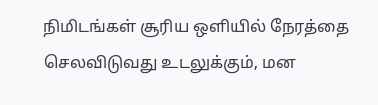நிமிடங்கள் சூரிய ஒளியில் நேரத்தை செலவிடுவது உடலுக்கும், மன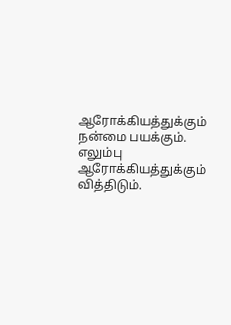ஆரோக்கியத்துக்கும் நன்மை பயக்கும். எலும்பு ஆரோக்கியத்துக்கும் வித்திடும்.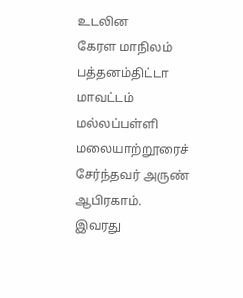உடலின
கேரள மாநிலம் பத்தனம்திட்டா மாவட்டம் மல்லப்பள்ளி மலையாற்றூரைச் சேர்ந்தவர் அருண் ஆபிரகாம். இவரது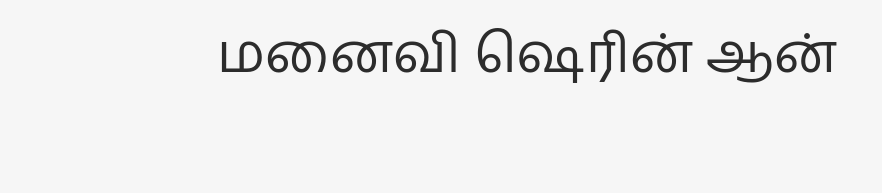மனைவி ஷெரின் ஆன்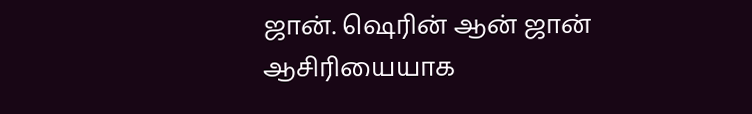ஜான். ஷெரின் ஆன் ஜான் ஆசிரியையாக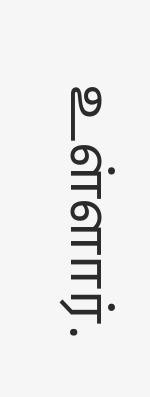உள்ளார்.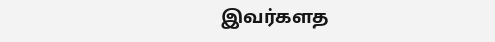இவர்களத